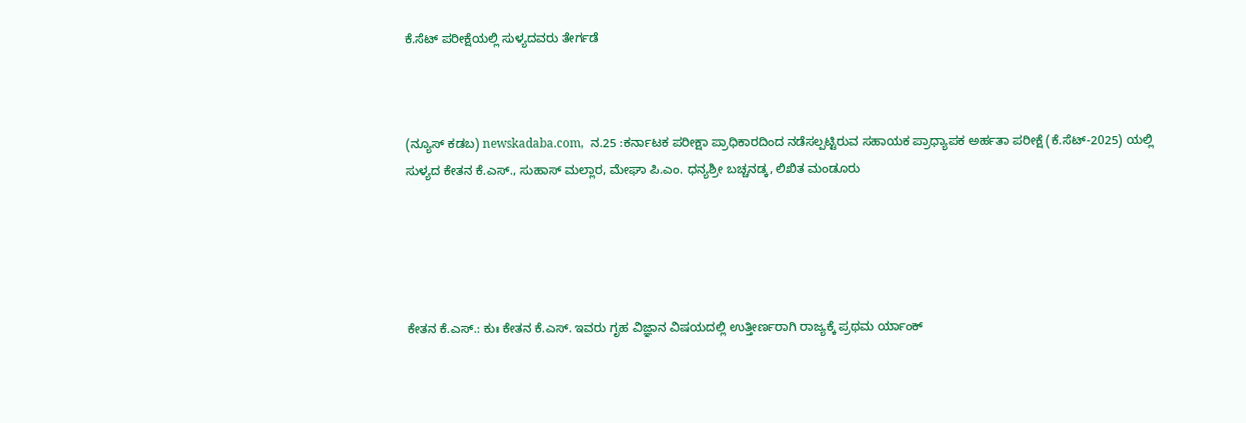ಕೆ.ಸೆಟ್ ಪರೀಕ್ಷೆಯಲ್ಲಿ ಸುಳ್ಯದವರು ತೇರ್ಗಡೆ



(ನ್ಯೂಸ್‌ ಕಡಬ) newskadaba.com,  ನ.25 :ಕರ್ನಾಟಕ ಪರೀಕ್ಷಾ ಪ್ರಾಧಿಕಾರದಿಂದ ನಡೆಸಲ್ಪಟ್ಟಿರುವ ಸಹಾಯಕ ಪ್ರಾಧ್ಯಾಪಕ ಅರ್ಹತಾ ಪರೀಕ್ಷೆ (ಕೆ.ಸೆಟ್-2025) ಯಲ್ಲಿ ಸುಳ್ಯದ ಕೇತನ ಕೆ.ಎಸ್., ಸುಹಾಸ್ ಮಲ್ಲಾರ, ಮೇಘಾ ಪಿ.ಎಂ. ಧನ್ಯಶ್ರೀ ಬಚ್ಚನಡ್ಕ, ಲಿಖಿತ ಮಂಡೂರು





ಕೇತನ ಕೆ.ಎಸ್.: ಕುಃ ಕೇತನ ಕೆ.ಎಸ್. ಇವರು ಗೃಹ ವಿಜ್ಞಾನ ವಿಷಯದಲ್ಲಿ ಉತ್ತೀರ್ಣರಾಗಿ ರಾಜ್ಯಕ್ಕೆ ಪ್ರಥಮ ರ್ಯಾಂಕ್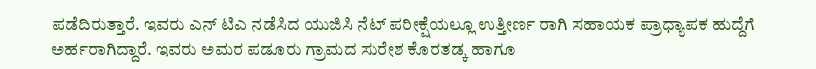ಪಡೆದಿರುತ್ತಾರೆ. ಇವರು ಎನ್ ಟಿಎ ನಡೆಸಿದ ಯುಜಿಸಿ ನೆಟ್ ಪರೀಕ್ಷೆಯಲ್ಲೂ ಉತ್ತೀರ್ಣ ರಾಗಿ ಸಹಾಯಕ ಪ್ರಾಧ್ಯಾಪಕ ಹುದ್ದೆಗೆ ಅರ್ಹರಾಗಿದ್ದಾರೆ. ಇವರು ಅಮರ ಪಡೂರು ಗ್ರಾಮದ ಸುರೇಶ ಕೊರತಡ್ಕ ಹಾಗೂ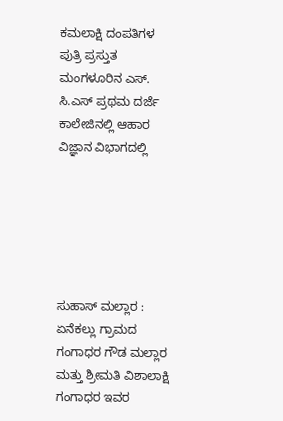ಕಮಲಾಕ್ಷಿ ದಂಪತಿಗಳ ಪುತ್ರಿ ಪ್ರಸ್ತುತ ಮಂಗಳೂರಿನ ಎಸ್. ಸಿ.ಎಸ್ ಪ್ರಥಮ ದರ್ಜೆ ಕಾಲೇಜಿನಲ್ಲಿ ಆಹಾರ ವಿಜ್ಞಾನ ವಿಭಾಗದಲ್ಲಿ






ಸುಹಾಸ್ ಮಲ್ಲಾರ : ಏನೆಕಲ್ಲು ಗ್ರಾಮದ ಗಂಗಾಧರ ಗೌಡ ಮಲ್ಲಾರ ಮತ್ತು ಶ್ರೀಮತಿ ವಿಶಾಲಾಕ್ಷಿ ಗಂಗಾಧರ ಇವರ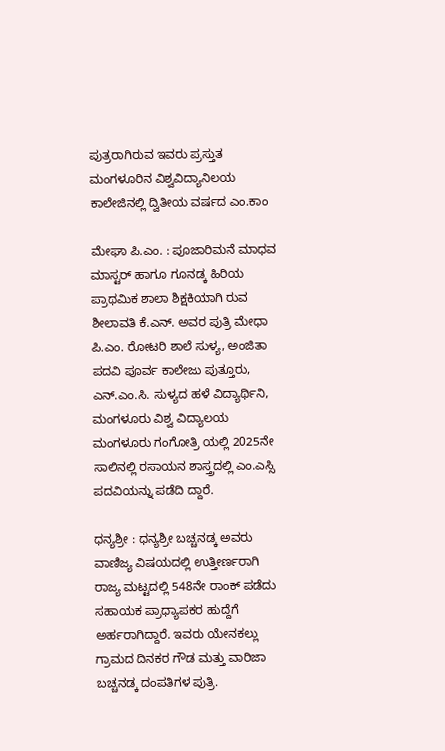ಪುತ್ರರಾಗಿರುವ ಇವರು ಪ್ರಸ್ತುತ ಮಂಗಳೂರಿನ ವಿಶ್ವವಿದ್ಯಾನಿಲಯ ಕಾಲೇಜಿನಲ್ಲಿ ದ್ವಿತೀಯ ವರ್ಷದ ಎಂ.ಕಾಂ

ಮೇಘಾ ಪಿ.ಎಂ. : ಪೂಜಾರಿಮನೆ ಮಾಧವ ಮಾಸ್ಟರ್ ಹಾಗೂ ಗೂನಡ್ಕ ಹಿರಿಯ ಪ್ರಾಥಮಿಕ ಶಾಲಾ ಶಿಕ್ಷಕಿಯಾಗಿ ರುವ ಶೀಲಾವತಿ ಕೆ.ಎನ್. ಅವರ ಪುತ್ರಿ ಮೇಧಾ ಪಿ.ಎಂ. ರೋಟರಿ ಶಾಲೆ ಸುಳ್ಯ, ಅಂಜಿತಾ ಪದವಿ ಪೂರ್ವ ಕಾಲೇಜು ಪುತ್ತೂರು, ಎನ್.ಎಂ.ಸಿ. ಸುಳ್ಯದ ಹಳೆ ವಿದ್ಯಾರ್ಥಿನಿ, ಮಂಗಳೂರು ವಿಶ್ವ ವಿದ್ಯಾಲಯ ಮಂಗಳೂರು ಗಂಗೋತ್ರಿ ಯಲ್ಲಿ 2025ನೇ ಸಾಲಿನಲ್ಲಿ ರಸಾಯನ ಶಾಸ್ತ್ರದಲ್ಲಿ ಎಂ.ಎಸ್ಸಿ ಪದವಿಯನ್ನು ಪಡೆದಿ ದ್ದಾರೆ.

ಧನ್ಯಶ್ರೀ : ಧನ್ಯಶ್ರೀ ಬಚ್ಚನಡ್ಕ ಅವರು ವಾಣಿಜ್ಯ ವಿಷಯದಲ್ಲಿ ಉತ್ತೀರ್ಣರಾಗಿ ರಾಜ್ಯ ಮಟ್ಟದಲ್ಲಿ 548ನೇ ರಾಂಕ್ ಪಡೆದು ಸಹಾಯಕ ಪ್ರಾಧ್ಯಾಪಕರ ಹುದ್ದೆಗೆ ಅರ್ಹರಾಗಿದ್ದಾರೆ. ಇವರು ಯೇನಕಲ್ಲು ಗ್ರಾಮದ ದಿನಕರ ಗೌಡ ಮತ್ತು ವಾರಿಜಾ ಬಚ್ಚನಡ್ಕ ದಂಪತಿಗಳ ಪುತ್ರಿ.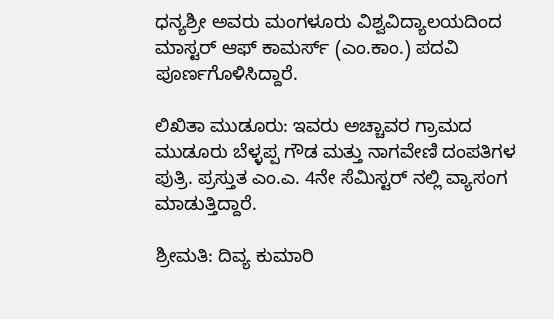ಧನ್ಯಶ್ರೀ ಅವರು ಮಂಗಳೂರು ವಿಶ್ವವಿದ್ಯಾಲಯದಿಂದ ಮಾಸ್ಟರ್ ಆಫ್ ಕಾಮರ್ಸ್ (ಎಂ.ಕಾಂ.) ಪದವಿ ಪೂರ್ಣಗೊಳಿಸಿದ್ದಾರೆ.

ಲಿಖಿತಾ ಮುಡೂರು: ಇವರು ಅಚ್ಚಾವರ ಗ್ರಾಮದ ಮುಡೂರು ಬೆಳ್ಳಪ್ಪ ಗೌಡ ಮತ್ತು ನಾಗವೇಣಿ ದಂಪತಿಗಳ ಪುತ್ರಿ. ಪ್ರಸ್ತುತ ಎಂ.ಎ. 4ನೇ ಸೆಮಿಸ್ಟರ್ ನಲ್ಲಿ ವ್ಯಾಸಂಗ ಮಾಡುತ್ತಿದ್ದಾರೆ.

ಶ್ರೀಮತಿ: ದಿವ್ಯ ಕುಮಾರಿ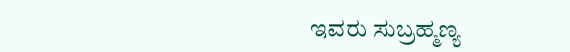ಇವರು ಸುಬ್ರಹ್ಮಣ್ಯ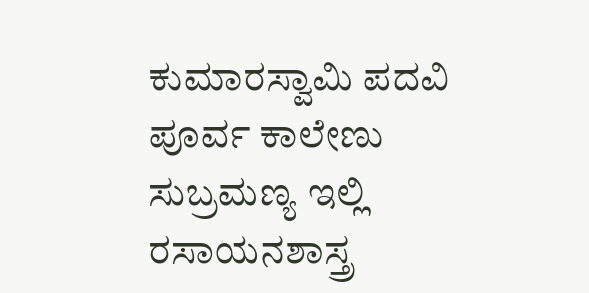ಕುಮಾರಸ್ವಾಮಿ ಪದವಿ ಪೂರ್ವ ಕಾಲೇಣು ಸುಬ್ರಮಣ್ಯ ಇಲ್ಲಿ ರಸಾಯನಶಾಸ್ತ್ರ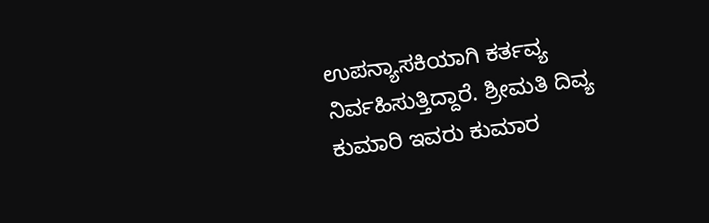ಉಪನ್ಯಾಸಕಿಯಾಗಿ ಕರ್ತವ್ಯ ನಿರ್ವಹಿಸುತ್ತಿದ್ದಾರೆ. ಶ್ರೀಮತಿ ದಿವ್ಯ ಕುಮಾರಿ ಇವರು ಕುಮಾರ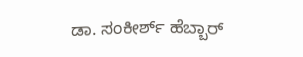ಡಾ. ಸಂಕೀರ್ಶ್ ಹೆಬ್ಬಾರ್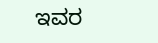ಇವರ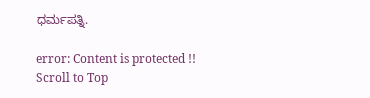ಧರ್ಮಪತ್ನಿ.

error: Content is protected !!
Scroll to Top